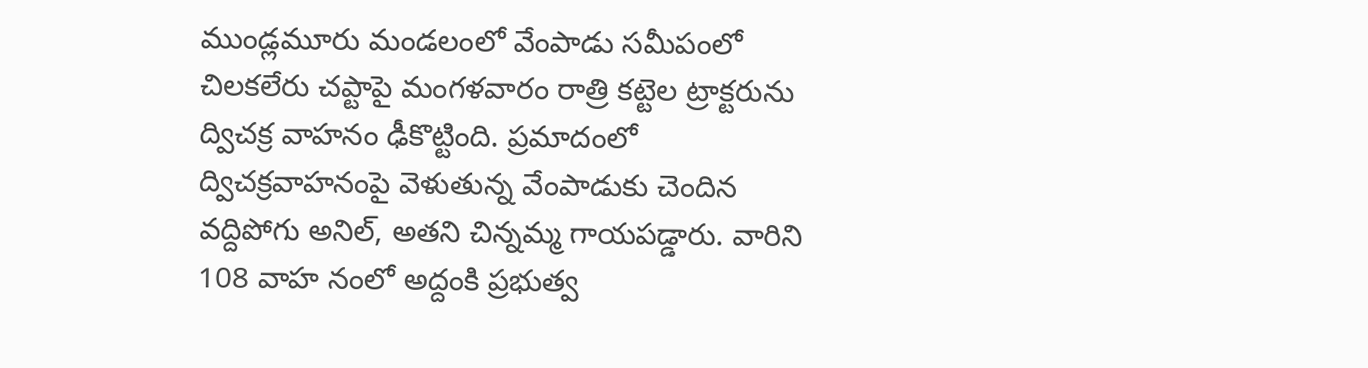ముండ్లమూరు మండలంలో వేంపాడు సమీపంలో చిలకలేరు చప్టాపై మంగళవారం రాత్రి కట్టెల ట్రాక్టరును ద్విచక్ర వాహనం ఢీకొట్టింది. ప్రమాదంలో ద్విచక్రవాహనంపై వెళుతున్న వేంపాడుకు చెందిన వద్దిపోగు అనిల్, అతని చిన్నమ్మ గాయపడ్డారు. వారిని 108 వాహ నంలో అద్దంకి ప్రభుత్వ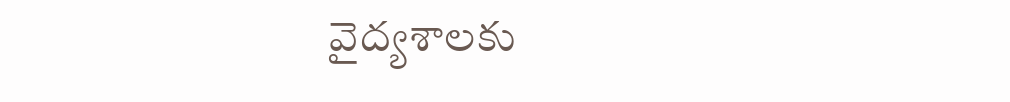వైద్యశాలకు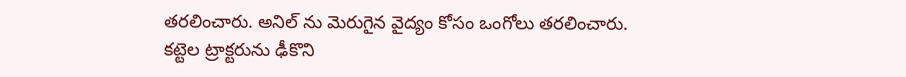తరలించారు. అనిల్ ను మెరుగైన వైద్యం కోసం ఒంగోలు తరలించారు.
కట్టెల ట్రాక్టరును ఢీకొని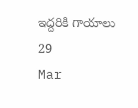ఇద్దరికి గాయాలు
29
Mar